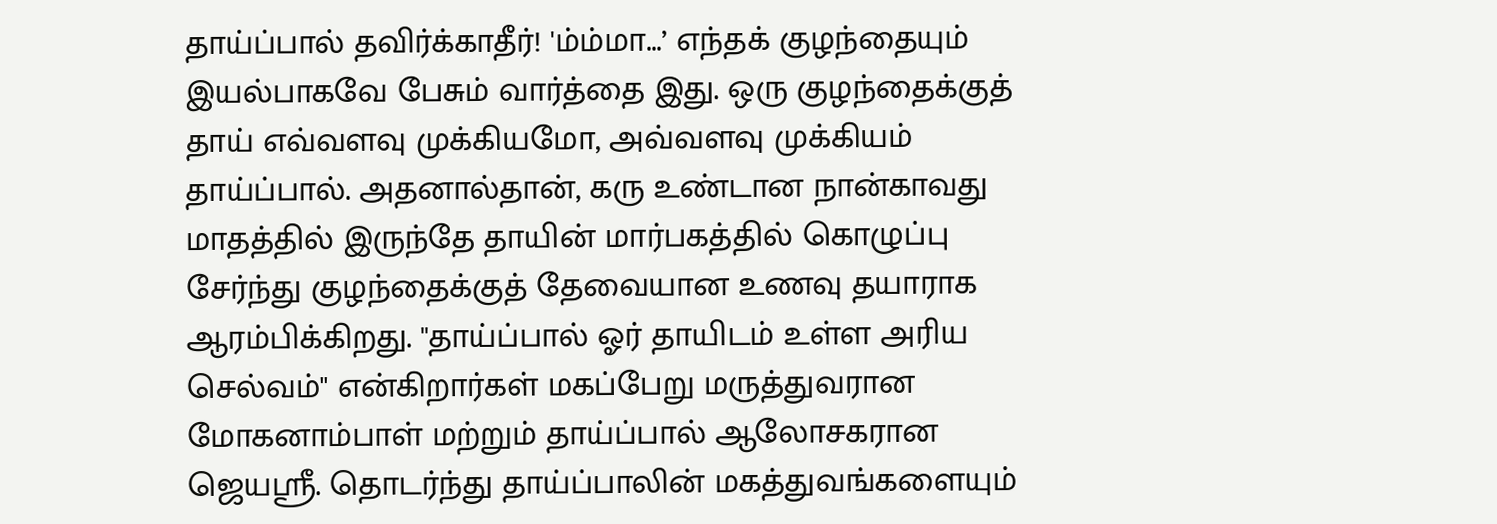தாய்ப்பால் தவிர்க்காதீர்! 'ம்ம்மா...’ எந்தக் குழந்தையும் இயல்பாகவே பேசும் வார்த்தை இது. ஒரு குழந்தைக்குத் தாய் எவ்வளவு முக்கியமோ, அவ்வளவு முக்கியம் தாய்ப்பால். அதனால்தான், கரு உண்டான நான்காவது மாதத்தில் இருந்தே தாயின் மார்பகத்தில் கொழுப்பு சேர்ந்து குழந்தைக்குத் தேவையான உணவு தயாராக ஆரம்பிக்கிறது. ''தாய்ப்பால் ஓர் தாயிடம் உள்ள அரிய செல்வம்'' என்கிறார்கள் மகப்பேறு மருத்துவரான மோகனாம்பாள் மற்றும் தாய்ப்பால் ஆலோசகரான ஜெயஸ்ரீ. தொடர்ந்து தாய்ப்பாலின் மகத்துவங்களையும்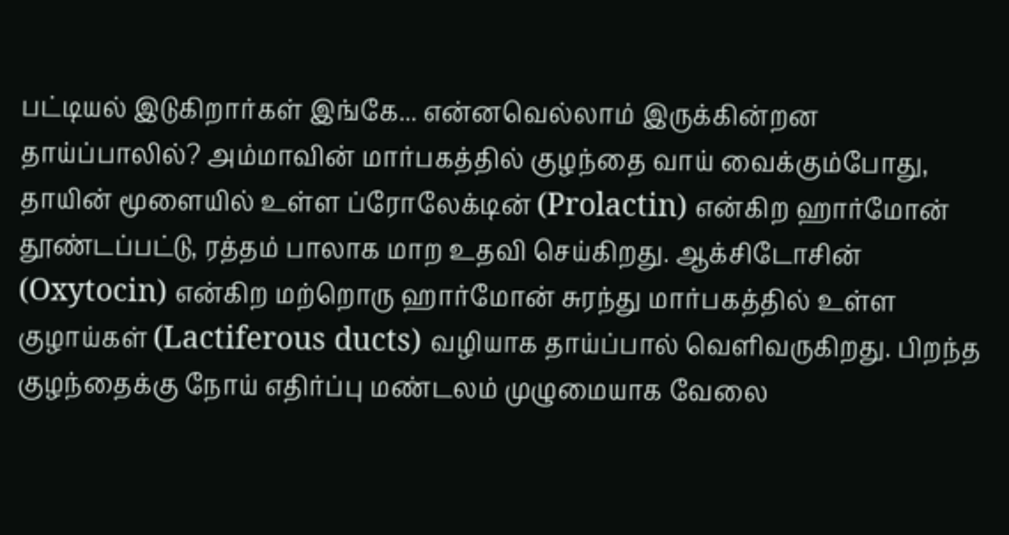பட்டியல் இடுகிறார்கள் இங்கே... என்னவெல்லாம் இருக்கின்றன தாய்ப்பாலில்? அம்மாவின் மார்பகத்தில் குழந்தை வாய் வைக்கும்போது, தாயின் மூளையில் உள்ள ப்ரோலேக்டின் (Prolactin) என்கிற ஹார்மோன் தூண்டப்பட்டு, ரத்தம் பாலாக மாற உதவி செய்கிறது. ஆக்சிடோசின் (Oxytocin) என்கிற மற்றொரு ஹார்மோன் சுரந்து மார்பகத்தில் உள்ள குழாய்கள் (Lactiferous ducts) வழியாக தாய்ப்பால் வெளிவருகிறது. பிறந்த குழந்தைக்கு நோய் எதிர்ப்பு மண்டலம் முழுமையாக வேலை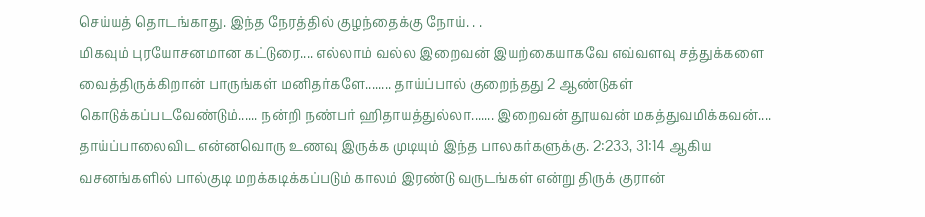செய்யத் தொடங்காது. இந்த நேரத்தில் குழந்தைக்கு நோய். . .
மிகவும் புரயோசனமான கட்டுரை.... எல்லாம் வல்ல இறைவன் இயற்கையாகவே எவ்வளவு சத்துக்களை வைத்திருக்கிறான் பாருங்கள் மனிதர்களே........ தாய்ப்பால் குறைந்தது 2 ஆண்டுகள் கொடுக்கப்படவேண்டும்...... நன்றி நண்பர் ஹிதாயத்துல்லா....... இறைவன் தூயவன் மகத்துவமிக்கவன்....
தாய்ப்பாலைவிட என்னவொரு உணவு இருக்க முடியும் இந்த பாலகர்களுக்கு. 2:233, 31:14 ஆகிய வசனங்களில் பால்குடி மறக்கடிக்கப்படும் காலம் இரண்டு வருடங்கள் என்று திருக் குரான்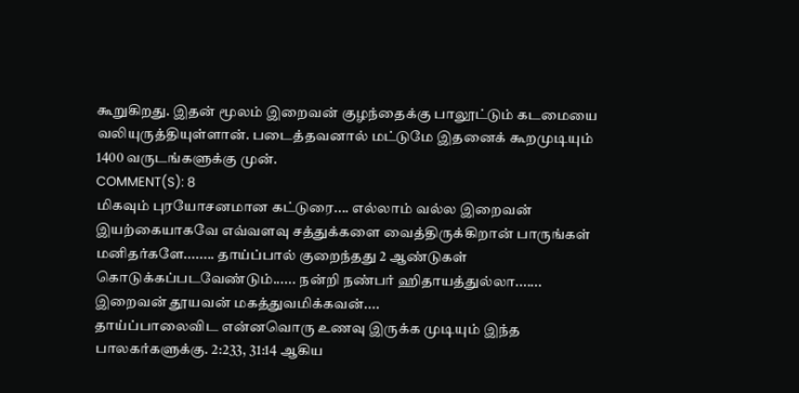கூறுகிறது. இதன் மூலம் இறைவன் குழந்தைக்கு பாலூட்டும் கடமையை வலியுருத்தியுள்ளான். படைத்தவனால் மட்டுமே இதனைக் கூறமுடியும் 1400 வருடங்களுக்கு முன்.
COMMENT(S): 8
மிகவும் புரயோசனமான கட்டுரை.... எல்லாம் வல்ல இறைவன் இயற்கையாகவே எவ்வளவு சத்துக்களை வைத்திருக்கிறான் பாருங்கள் மனிதர்களே........ தாய்ப்பால் குறைந்தது 2 ஆண்டுகள் கொடுக்கப்படவேண்டும்...... நன்றி நண்பர் ஹிதாயத்துல்லா....... இறைவன் தூயவன் மகத்துவமிக்கவன்....
தாய்ப்பாலைவிட என்னவொரு உணவு இருக்க முடியும் இந்த பாலகர்களுக்கு. 2:233, 31:14 ஆகிய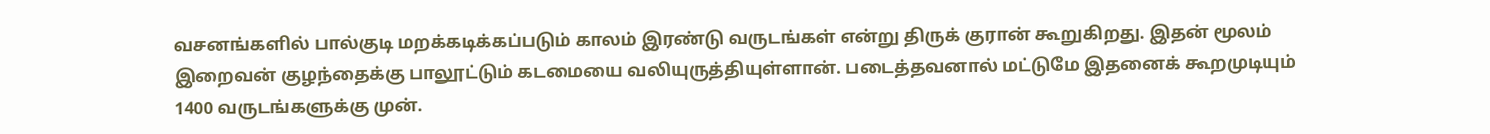வசனங்களில் பால்குடி மறக்கடிக்கப்படும் காலம் இரண்டு வருடங்கள் என்று திருக் குரான் கூறுகிறது. இதன் மூலம் இறைவன் குழந்தைக்கு பாலூட்டும் கடமையை வலியுருத்தியுள்ளான். படைத்தவனால் மட்டுமே இதனைக் கூறமுடியும் 1400 வருடங்களுக்கு முன்.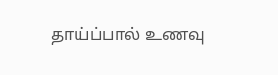தாய்ப்பால் உணவு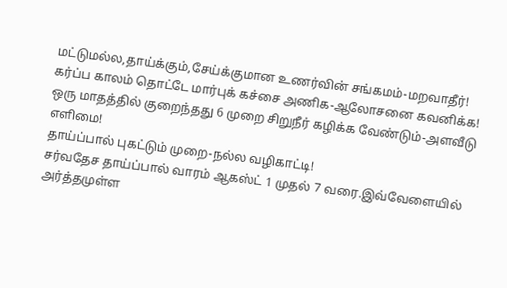மட்டுமல்ல,தாய்க்கும்,சேய்க்குமான உணர்வின் சங்கமம்-மறவாதீர்!
கர்ப்ப காலம் தொட்டே மார்புக் கச்சை அணிக-ஆலோசனை கவனிக்க!
ஒரு மாதத்தில் குறைந்தது 6 முறை சிறுநீர் கழிக்க வேண்டும்-அளவீடு எளிமை!
தாய்ப்பால் புகட்டும் முறை-நல்ல வழிகாட்டி!
சர்வதேச தாய்ப்பால் வாரம் ஆகஸ்ட் 1 முதல் 7 வரை.இவ்வேளையில் அர்த்தமுள்ள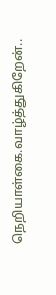நெறியாள்கை.வாழ்த்துகிறேன்..